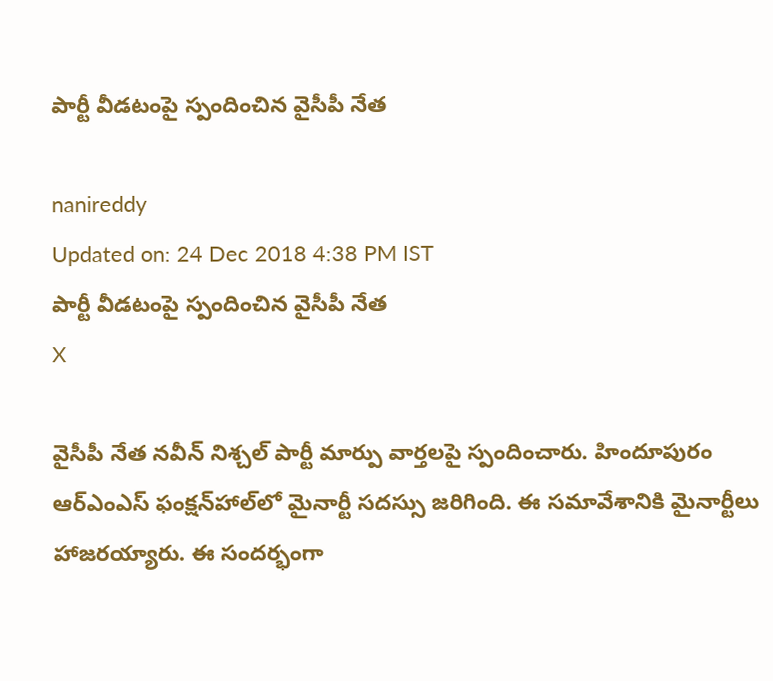పార్టీ వీడటంపై స్పందించిన వైసీపీ నేత

nanireddy
Updated on: 24 Dec 2018 4:38 PM IST
పార్టీ వీడటంపై స్పందించిన వైసీపీ నేత
X

వైసీపీ నేత నవీన్ నిశ్చల్ పార్టీ మార్పు వార్తలపై స్పందించారు. హిందూపురం ఆర్‌ఎంఎస్‌ ఫంక్షన్‌హాల్‌లో మైనార్టీ సదస్సు జరిగింది. ఈ సమావేశానికి మైనార్టీలు హాజరయ్యారు. ఈ సందర్భంగా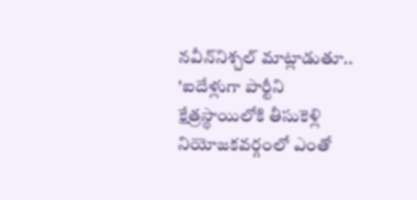నవీన్‌నిశ్చల్‌ మాట్లాడుతూ.. 'ఐదేళ్లుగా పార్టీని క్షేత్రస్థాయిలోకి తీసుకెళ్లి నియోజకవర్గంలో ఎంతో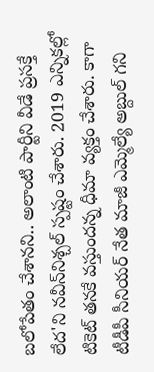బలోపేతం చేశానని.. అలాంటి పార్టీని వీడే ప్రసక్తే లేద'ని నవీన్‌నిశ్చల్‌ స్పష్టం చేశారు. 2019 ఎన్నికల్లో టికెట్ తనకే వస్తుందన్న ధీమా వ్యక్తం చేశారు. కాగా టీడీపీ సీనియర్ నేత మాజీ ఎమ్మెల్యే అబ్దుల్ గని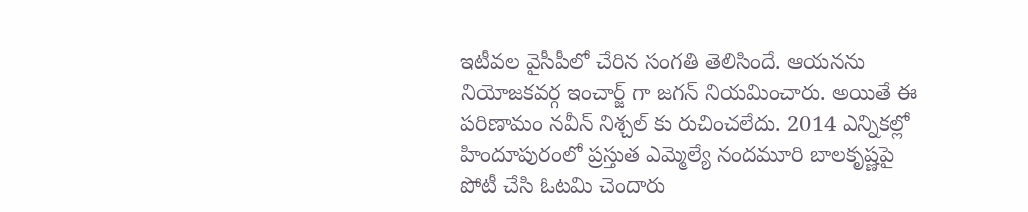ఇటీవల వైసీపీలో చేరిన సంగతి తెలిసిందే. ఆయనను నియోజకవర్గ ఇంచార్జ్ గా జగన్ నియమించారు. అయితే ఈ పరిణామం నవీన్ నిశ్చల్ కు రుచించలేదు. 2014 ఎన్నికల్లో హిందూపురంలో ప్రస్తుత ఎమ్మెల్యే నందమూరి బాలకృష్ణపై పోటీ చేసి ఓటమి చెందారు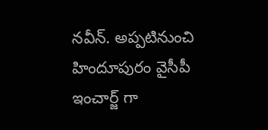నవీన్. అప్పటినుంచి హిందూపురం వైసీపీ ఇంచార్జ్ గా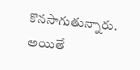కొనసాగుతున్నారు. అయితే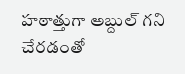హఠాత్తుగా అబ్దుల్ గని చేరడంతో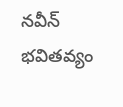నవీన్ భవితవ్యం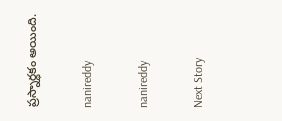ప్రస్నార్ధకం అయింది.

nanireddy

nanireddy

Next Story